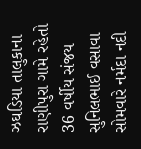ઝઘડિયા તાલુકાના રાણીપુરા ગામે રહેતો 36 વર્ષીય સંજય સુનિલભાઈ વસાવા સોમવારે નર્મદા નદી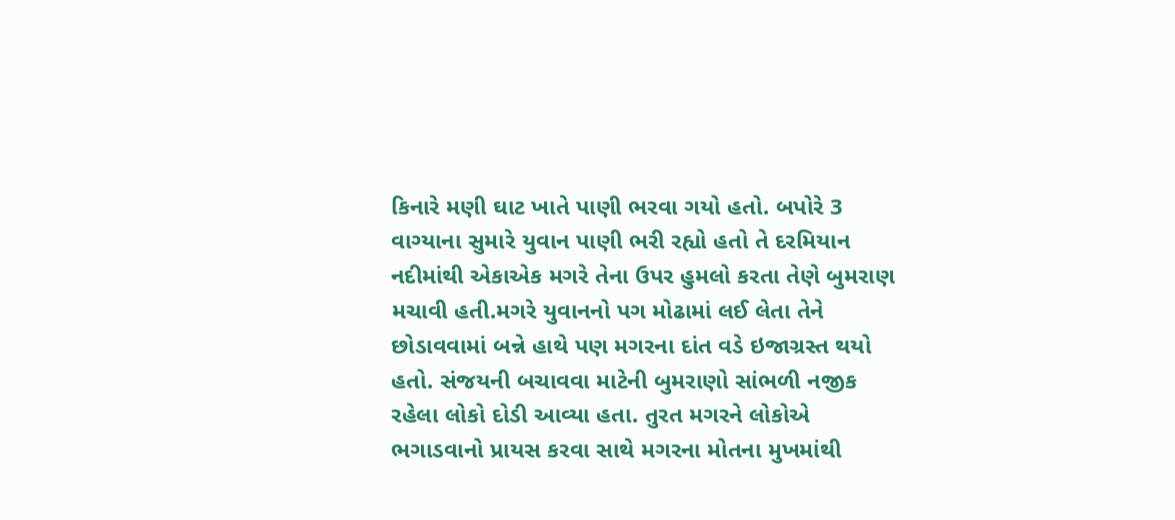કિનારે મણી ઘાટ ખાતે પાણી ભરવા ગયો હતો. બપોરે 3 વાગ્યાના સુમારે યુવાન પાણી ભરી રહ્યો હતો તે દરમિયાન નદીમાંથી એકાએક મગરે તેના ઉપર હુમલો કરતા તેણે બુમરાણ મચાવી હતી.મગરે યુવાનનો પગ મોઢામાં લઈ લેતા તેને છોડાવવામાં બન્ને હાથે પણ મગરના દાંત વડે ઇજાગ્રસ્ત થયો હતો. સંજયની બચાવવા માટેની બુમરાણો સાંભળી નજીક રહેલા લોકો દોડી આવ્યા હતા. તુરત મગરને લોકોએ ભગાડવાનો પ્રાયસ કરવા સાથે મગરના મોતના મુખમાંથી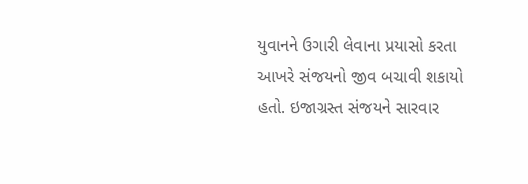યુવાનને ઉગારી લેવાના પ્રયાસો કરતા આખરે સંજયનો જીવ બચાવી શકાયો હતો. ઇજાગ્રસ્ત સંજયને સારવાર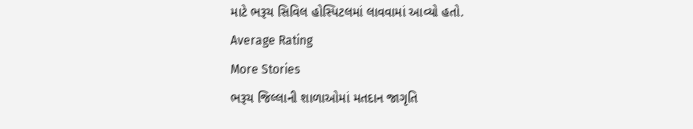માટે ભરૂચ સિવિલ હોસ્પિટલમાં લાવવામાં આવ્યો હતો.
Average Rating
More Stories
ભરૂચ જિલ્લાની શાળાઓમાં મતદાન જાગૃતિ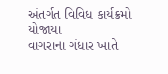અંતર્ગત વિવિધ કાર્યક્રમો યોજાયા
વાગરાના ગંધાર ખાતે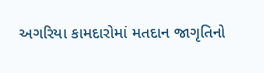અગરિયા કામદારોમાં મતદાન જાગૃતિનો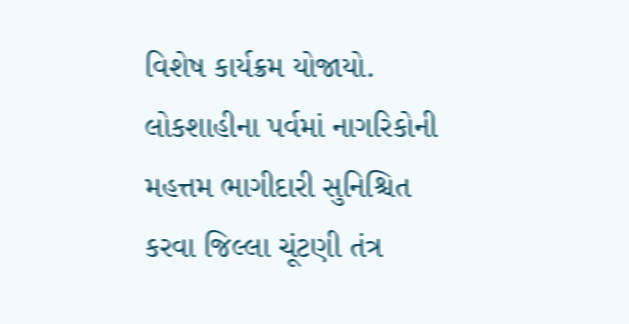વિશેષ કાર્યક્રમ યોજાયો.
લોકશાહીના પર્વમાં નાગરિકોની મહત્તમ ભાગીદારી સુનિશ્ચિત કરવા જિલ્લા ચૂંટણી તંત્ર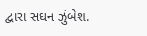દ્વારા સઘન ઝુંબેશ.